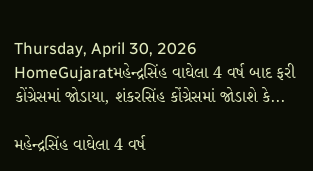Thursday, April 30, 2026
HomeGujaratમહેન્દ્રસિંહ વાઘેલા 4 વર્ષ બાદ ફરી કોંગ્રેસમાં જોડાયા, શંકરસિંહ કોંગ્રેસમાં જોડાશે કે...

મહેન્દ્રસિંહ વાઘેલા 4 વર્ષ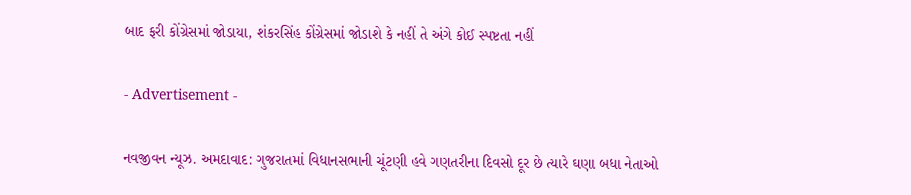બાદ ફરી કોંગ્રેસમાં જોડાયા, શંકરસિંહ કોંગ્રેસમાં જોડાશે કે નહીં તે અંગે કોઈ સ્પષ્ટતા નહીં

- Advertisement -

નવજીવન ન્યૂઝ. અમદાવાદ: ગુજરાતમાં વિધાનસભાની ચૂંટણી હવે ગણતરીના દિવસો દૂર છે ત્યારે ઘણા બધા નેતાઓ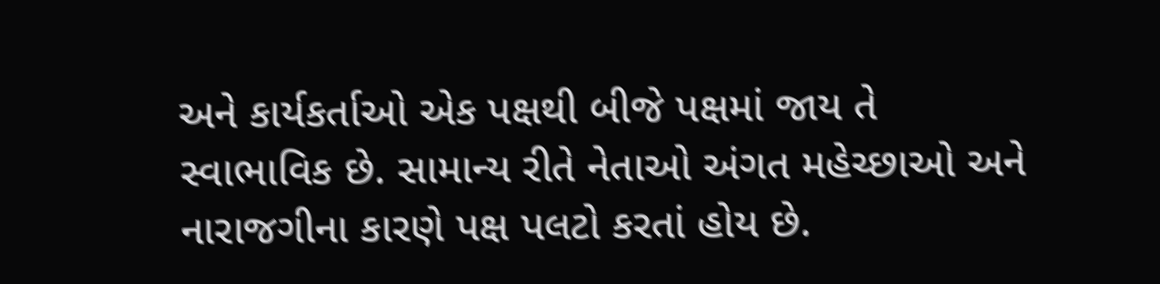અને કાર્યકર્તાઓ એક પક્ષથી બીજે પક્ષમાં જાય તે સ્વાભાવિક છે. સામાન્ય રીતે નેતાઓ અંગત મહેચ્છાઓ અને નારાજગીના કારણે પક્ષ પલટો કરતાં હોય છે.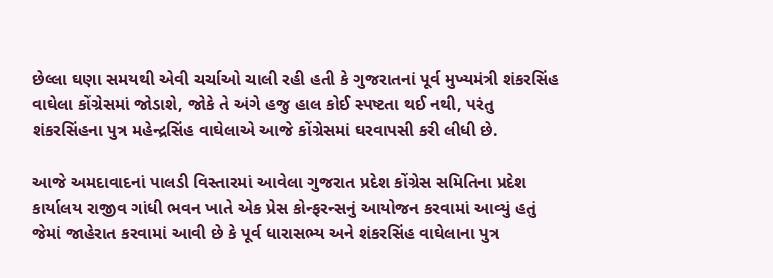છેલ્લા ઘણા સમયથી એવી ચર્ચાઓ ચાલી રહી હતી કે ગુજરાતનાં પૂર્વ મુખ્યમંત્રી શંકરસિંહ વાઘેલા કોંગ્રેસમાં જોડાશે, જોકે તે અંગે હજુ હાલ કોઈ સ્પષ્ટતા થઈ નથી, પરંતુ શંકરસિંહના પુત્ર મહેન્દ્રસિંહ વાઘેલાએ આજે કોંગ્રેસમાં ઘરવાપસી કરી લીધી છે.

આજે અમદાવાદનાં પાલડી વિસ્તારમાં આવેલા ગુજરાત પ્રદેશ કોંગ્રેસ સમિતિના પ્રદેશ કાર્યાલય રાજીવ ગાંધી ભવન ખાતે એક પ્રેસ કોન્ફરન્સનું આયોજન કરવામાં આવ્યું હતું જેમાં જાહેરાત કરવામાં આવી છે કે પૂર્વ ધારાસભ્ય અને શંકરસિંહ વાઘેલાના પુત્ર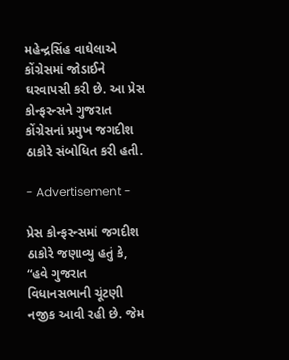મહેન્દ્રસિંહ વાઘેલાએ કોંગ્રેસમાં જોડાઈને ઘરવાપસી કરી છે. આ પ્રેસ કોન્ફરન્સને ગુજરાત કોંગ્રેસનાં પ્રમુખ જગદીશ ઠાકોરે સંબોધિત કરી હતી.

- Advertisement -

પ્રેસ કોન્ફરન્સમાં જગદીશ ઠાકોરે જણાવ્યુ હતું કે, “હવે ગુજરાત વિધાનસભાની ચૂંટણી નજીક આવી રહી છે. જેમ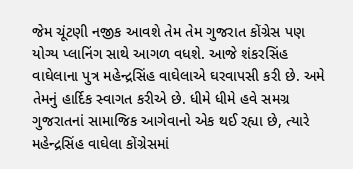જેમ ચૂંટણી નજીક આવશે તેમ તેમ ગુજરાત કોંગ્રેસ પણ યોગ્ય પ્લાનિંગ સાથે આગળ વધશે. આજે શંકરસિંહ વાઘેલાના પુત્ર મહેન્દ્રસિંહ વાઘેલાએ ઘરવાપસી કરી છે. અમે તેમનું હાર્દિક સ્વાગત કરીએ છે. ધીમે ધીમે હવે સમગ્ર ગુજરાતનાં સામાજિક આગેવાનો એક થઈ રહ્યા છે, ત્યારે મહેન્દ્રસિંહ વાઘેલા કોંગ્રેસમાં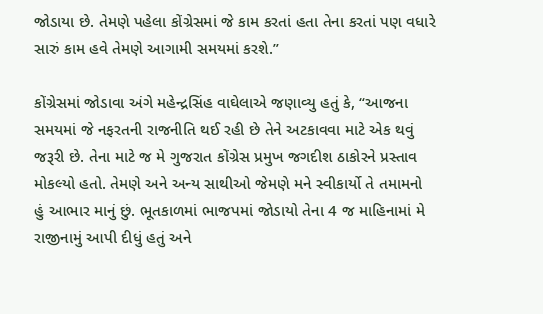જોડાયા છે. તેમણે પહેલા કોંગ્રેસમાં જે કામ કરતાં હતા તેના કરતાં પણ વધારે સારું કામ હવે તેમણે આગામી સમયમાં કરશે.”

કોંગ્રેસમાં જોડાવા અંગે મહેન્દ્રસિંહ વાઘેલાએ જણાવ્યુ હતું કે, “આજના સમયમાં જે નફરતની રાજનીતિ થઈ રહી છે તેને અટકાવવા માટે એક થવું જરૂરી છે. તેના માટે જ મે ગુજરાત કોંગ્રેસ પ્રમુખ જગદીશ ઠાકોરને પ્રસ્તાવ મોકલ્યો હતો. તેમણે અને અન્ય સાથીઓ જેમણે મને સ્વીકાર્યો તે તમામનો હું આભાર માનું છું. ભૂતકાળમાં ભાજપમાં જોડાયો તેના 4 જ માહિનામાં મે રાજીનામું આપી દીધું હતું અને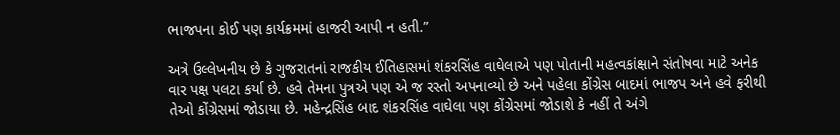ભાજપના કોઈ પણ કાર્યક્રમમાં હાજરી આપી ન હતી.”

અત્રે ઉલ્લેખનીય છે કે ગુજરાતનાં રાજકીય ઈતિહાસમાં શંકરસિંહ વાઘેલાએ પણ પોતાની મહત્વકાંક્ષાને સંતોષવા માટે અનેક વાર પક્ષ પલટા કર્યા છે. હવે તેમના પુત્રએ પણ એ જ રસ્તો અપનાવ્યો છે અને પહેલા કોંગ્રેસ બાદમાં ભાજપ અને હવે ફરીથી તેઓ કોંગ્રેસમાં જોડાયા છે. મહેન્દ્રસિંહ બાદ શંકરસિંહ વાઘેલા પણ કોંગ્રેસમાં જોડાશે કે નહીં તે અંગે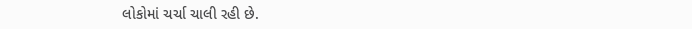લોકોમાં ચર્ચા ચાલી રહી છે.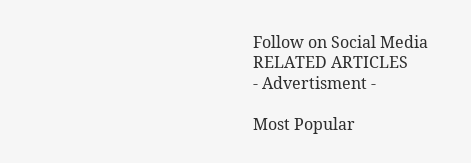Follow on Social Media
RELATED ARTICLES
- Advertisment -

Most Popular